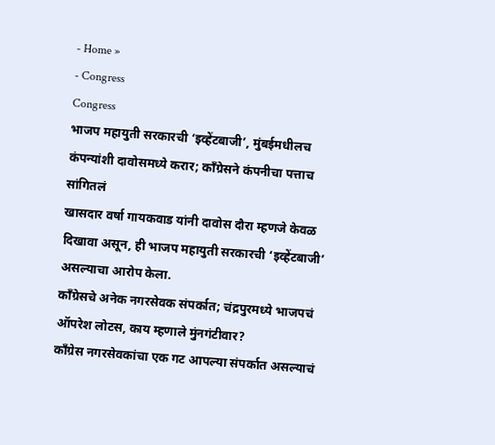- Home »
- Congress
Congress
भाजप महायुती सरकारची ‘इव्हेंटबाजी’, मुंबईमधीलच कंपन्यांशी दावोसमध्ये करार; काँग्रेसने कंपनीचा पत्ताच सांगितलं
खासदार वर्षा गायकवाड यांनी दावोस दौरा म्हणजे केवळ दिखावा असून, ही भाजप महायुती सरकारची ‘इव्हेंटबाजी’ असल्याचा आरोप केला.
काँग्रेसचे अनेक नगरसेवक संपर्कात; चंद्रपुरमध्ये भाजपचं ऑपरेश लोटस, काय म्हणाले मुंनगंटीवार?
काँग्रेस नगरसेवकांचा एक गट आपल्या संपर्कात असल्याचं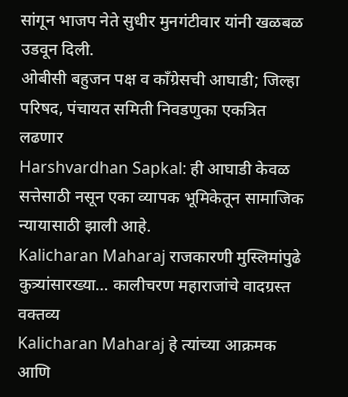सांगून भाजप नेते सुधीर मुनगंटीवार यांनी खळबळ उडवून दिली.
ओबीसी बहुजन पक्ष व काँग्रेसची आघाडी; जिल्हा परिषद, पंचायत समिती निवडणुका एकत्रित लढणार
Harshvardhan Sapkal: ही आघाडी केवळ सत्तेसाठी नसून एका व्यापक भूमिकेतून सामाजिक न्यायासाठी झाली आहे.
Kalicharan Maharaj राजकारणी मुस्लिमांपुढे कुत्र्यांसारख्या… कालीचरण महाराजांचे वादग्रस्त वक्तव्य
Kalicharan Maharaj हे त्यांच्या आक्रमक आणि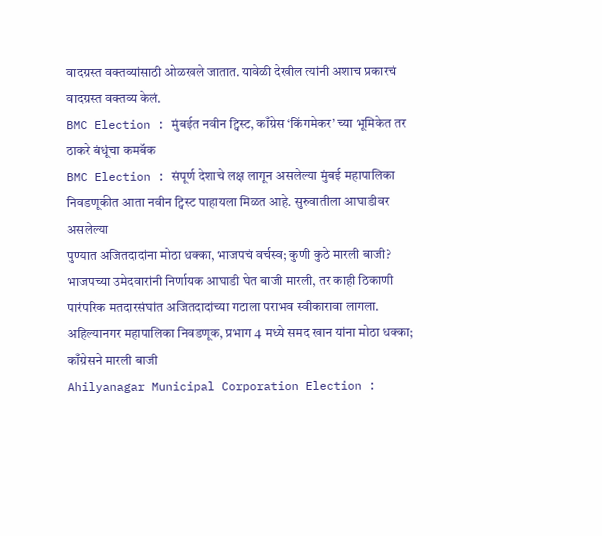वादग्रस्त वक्तव्यांसाठी ओळखले जातात. यावेळी देखील त्यांनी अशाच प्रकारचं वादग्रस्त वक्तव्य केलं.
BMC Election : मुंबईत नवीन ट्विस्ट, काँग्रेस ‘किंगमेकर’ च्या भूमिकेत तर ठाकरे बंधूंचा कमबॅक
BMC Election : संपूर्ण देशाचे लक्ष लागून असलेल्या मुंबई महापालिका निवडणूकीत आता नवीन ट्विस्ट पाहायला मिळत आहे. सुरुवातीला आघाडीवर असलेल्या
पुण्यात अजितदादांना मोठा धक्का, भाजपचं वर्चस्व; कुणी कुठे मारली बाजी?
भाजपच्या उमेदवारांनी निर्णायक आघाडी घेत बाजी मारली, तर काही ठिकाणी पारंपरिक मतदारसंघांत अजितदादांच्या गटाला पराभव स्वीकारावा लागला.
अहिल्यानगर महापालिका निवडणूक, प्रभाग 4 मध्ये समद खान यांना मोठा धक्का; काँग्रेसने मारली बाजी
Ahilyanagar Municipal Corporation Election :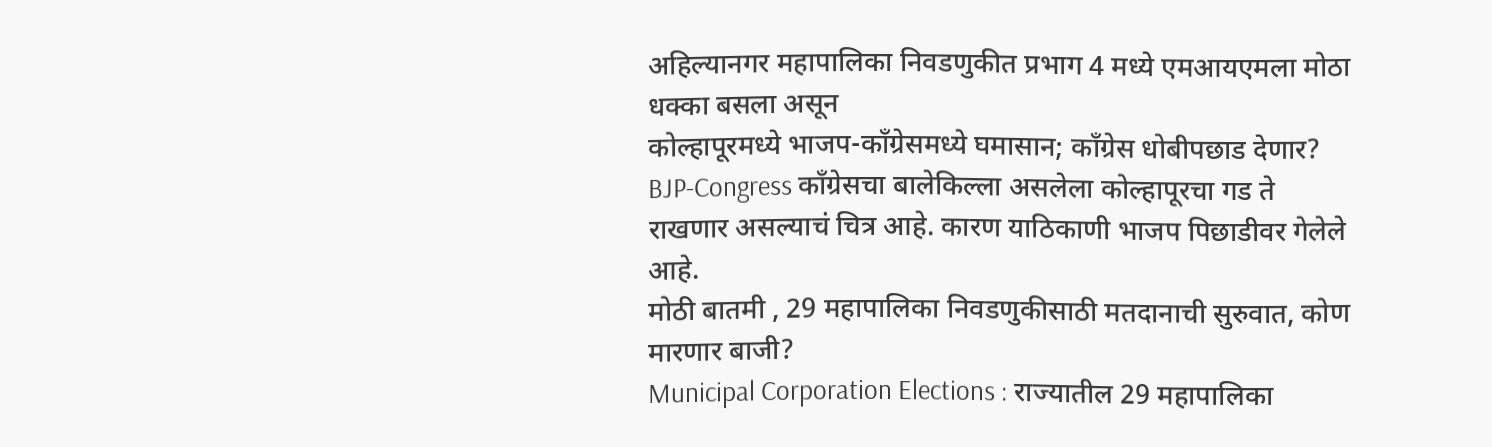अहिल्यानगर महापालिका निवडणुकीत प्रभाग 4 मध्ये एमआयएमला मोठा धक्का बसला असून
कोल्हापूरमध्ये भाजप-काँग्रेसमध्ये घमासान; काँग्रेस धोबीपछाड देणार?
BJP-Congress काँग्रेसचा बालेकिल्ला असलेला कोल्हापूरचा गड ते राखणार असल्याचं चित्र आहे. कारण याठिकाणी भाजप पिछाडीवर गेलेले आहे.
मोठी बातमी , 29 महापालिका निवडणुकीसाठी मतदानाची सुरुवात, कोण मारणार बाजी?
Municipal Corporation Elections : राज्यातील 29 महापालिका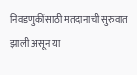निवडणुकींसाठी मतदानाची सुरुवात झाली असून या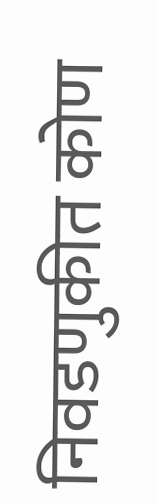निवडणुकीत कोण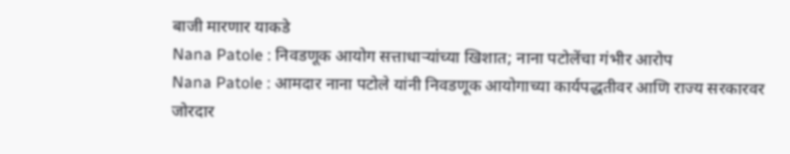बाजी मारणार याकडे
Nana Patole : निवडणूक आयोग सत्ताधाऱ्यांच्या खिशात; नाना पटोलेंचा गंभीर आरोप
Nana Patole : आमदार नाना पटोले यांनी निवडणूक आयोगाच्या कार्यपद्धतीवर आणि राज्य सरकारवर जोरदार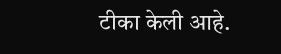टीका केली आहे.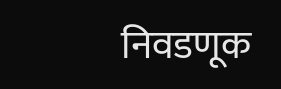निवडणूक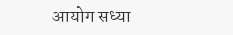आयोग सध्या